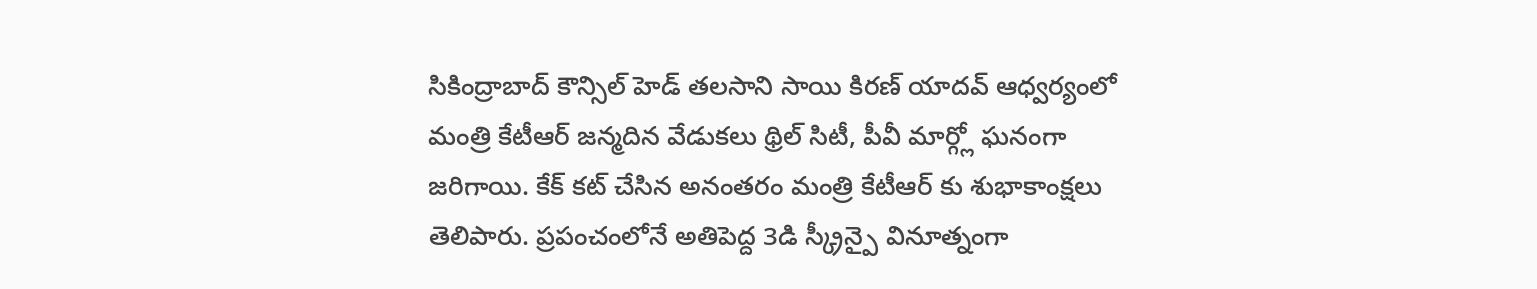సికింద్రాబాద్ కౌన్సిల్ హెడ్ తలసాని సాయి కిరణ్ యాదవ్ ఆధ్వర్యంలో మంత్రి కేటీఆర్ జన్మదిన వేడుకలు థ్రిల్ సిటీ, పీవీ మార్గ్లో ఘనంగా జరిగాయి. కేక్ కట్ చేసిన అనంతరం మంత్రి కేటీఆర్ కు శుభాకాంక్షలు తెలిపారు. ప్రపంచంలోనే అతిపెద్ద 3డి స్క్రీన్పై వినూత్నంగా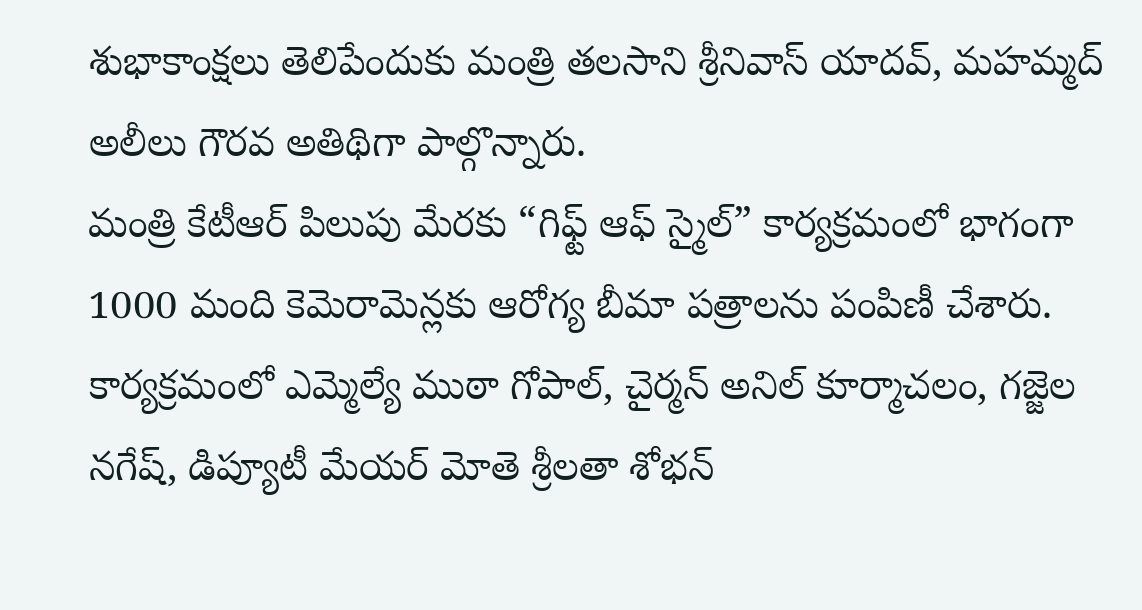శుభాకాంక్షలు తెలిపేందుకు మంత్రి తలసాని శ్రీనివాస్ యాదవ్, మహమ్మద్ అలీలు గౌరవ అతిథిగా పాల్గొన్నారు.
మంత్రి కేటీఆర్ పిలుపు మేరకు “గిఫ్ట్ ఆఫ్ స్మైల్” కార్యక్రమంలో భాగంగా 1000 మంది కెమెరామెన్లకు ఆరోగ్య బీమా పత్రాలను పంపిణీ చేశారు. కార్యక్రమంలో ఎమ్మెల్యే ముఠా గోపాల్, చైర్మన్ అనిల్ కూర్మాచలం, గజ్జెల నగేష్, డిప్యూటీ మేయర్ మోతె శ్రీలతా శోభన్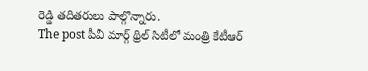రెడ్డి తదితరులు పాల్గొన్నారు.
The post పీవీ మార్గ్ థ్రిల్ సిటీలో మంత్రి కేటీఆర్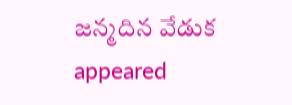జన్మదిన వేడుక appeared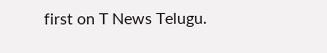first on T News Telugu.